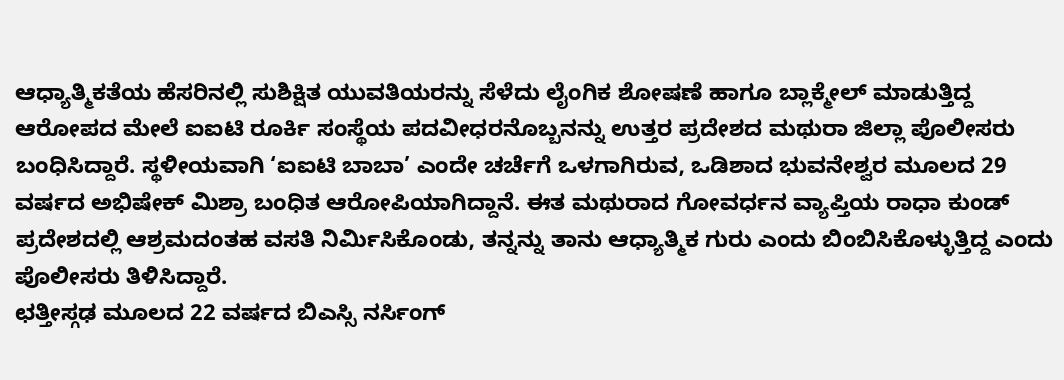ಆಧ್ಯಾತ್ಮಿಕತೆಯ ಹೆಸರಿನಲ್ಲಿ ಸುಶಿಕ್ಷಿತ ಯುವತಿಯರನ್ನು ಸೆಳೆದು ಲೈಂಗಿಕ ಶೋಷಣೆ ಹಾಗೂ ಬ್ಲಾಕ್ಮೇಲ್ ಮಾಡುತ್ತಿದ್ದ ಆರೋಪದ ಮೇಲೆ ಐಐಟಿ ರೂರ್ಕಿ ಸಂಸ್ಥೆಯ ಪದವೀಧರನೊಬ್ಬನನ್ನು ಉತ್ತರ ಪ್ರದೇಶದ ಮಥುರಾ ಜಿಲ್ಲಾ ಪೊಲೀಸರು ಬಂಧಿಸಿದ್ದಾರೆ. ಸ್ಥಳೀಯವಾಗಿ ‘ಐಐಟಿ ಬಾಬಾ’ ಎಂದೇ ಚರ್ಚೆಗೆ ಒಳಗಾಗಿರುವ, ಒಡಿಶಾದ ಭುವನೇಶ್ವರ ಮೂಲದ 29 ವರ್ಷದ ಅಭಿಷೇಕ್ ಮಿಶ್ರಾ ಬಂಧಿತ ಆರೋಪಿಯಾಗಿದ್ದಾನೆ. ಈತ ಮಥುರಾದ ಗೋವರ್ಧನ ವ್ಯಾಪ್ತಿಯ ರಾಧಾ ಕುಂಡ್ ಪ್ರದೇಶದಲ್ಲಿ ಆಶ್ರಮದಂತಹ ವಸತಿ ನಿರ್ಮಿಸಿಕೊಂಡು, ತನ್ನನ್ನು ತಾನು ಆಧ್ಯಾತ್ಮಿಕ ಗುರು ಎಂದು ಬಿಂಬಿಸಿಕೊಳ್ಳುತ್ತಿದ್ದ ಎಂದು ಪೊಲೀಸರು ತಿಳಿಸಿದ್ದಾರೆ.
ಛತ್ತೀಸ್ಗಢ ಮೂಲದ 22 ವರ್ಷದ ಬಿಎಸ್ಸಿ ನರ್ಸಿಂಗ್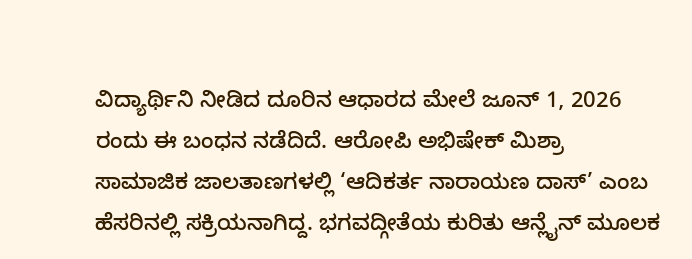ವಿದ್ಯಾರ್ಥಿನಿ ನೀಡಿದ ದೂರಿನ ಆಧಾರದ ಮೇಲೆ ಜೂನ್ 1, 2026 ರಂದು ಈ ಬಂಧನ ನಡೆದಿದೆ. ಆರೋಪಿ ಅಭಿಷೇಕ್ ಮಿಶ್ರಾ ಸಾಮಾಜಿಕ ಜಾಲತಾಣಗಳಲ್ಲಿ ‘ಆದಿಕರ್ತ ನಾರಾಯಣ ದಾಸ್’ ಎಂಬ ಹೆಸರಿನಲ್ಲಿ ಸಕ್ರಿಯನಾಗಿದ್ದ. ಭಗವದ್ಗೀತೆಯ ಕುರಿತು ಆನ್ಲೈನ್ ಮೂಲಕ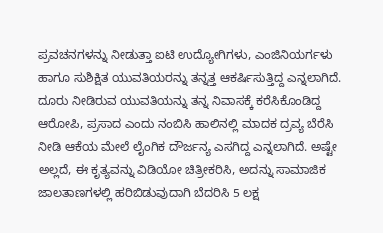ಪ್ರವಚನಗಳನ್ನು ನೀಡುತ್ತಾ ಐಟಿ ಉದ್ಯೋಗಿಗಳು, ಎಂಜಿನಿಯರ್ಗಳು ಹಾಗೂ ಸುಶಿಕ್ಷಿತ ಯುವತಿಯರನ್ನು ತನ್ನತ್ತ ಆಕರ್ಷಿಸುತ್ತಿದ್ದ ಎನ್ನಲಾಗಿದೆ. ದೂರು ನೀಡಿರುವ ಯುವತಿಯನ್ನು ತನ್ನ ನಿವಾಸಕ್ಕೆ ಕರೆಸಿಕೊಂಡಿದ್ದ ಆರೋಪಿ, ಪ್ರಸಾದ ಎಂದು ನಂಬಿಸಿ ಹಾಲಿನಲ್ಲಿ ಮಾದಕ ದ್ರವ್ಯ ಬೆರೆಸಿ ನೀಡಿ ಆಕೆಯ ಮೇಲೆ ಲೈಂಗಿಕ ದೌರ್ಜನ್ಯ ಎಸಗಿದ್ದ ಎನ್ನಲಾಗಿದೆ. ಅಷ್ಟೇ ಅಲ್ಲದೆ, ಈ ಕೃತ್ಯವನ್ನು ವಿಡಿಯೋ ಚಿತ್ರೀಕರಿಸಿ, ಅದನ್ನು ಸಾಮಾಜಿಕ ಜಾಲತಾಣಗಳಲ್ಲಿ ಹರಿಬಿಡುವುದಾಗಿ ಬೆದರಿಸಿ 5 ಲಕ್ಷ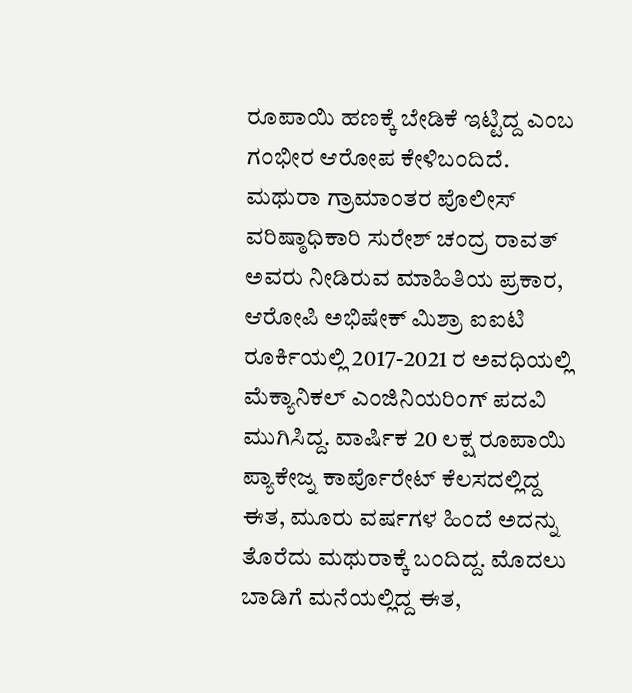ರೂಪಾಯಿ ಹಣಕ್ಕೆ ಬೇಡಿಕೆ ಇಟ್ಟಿದ್ದ ಎಂಬ ಗಂಭೀರ ಆರೋಪ ಕೇಳಿಬಂದಿದೆ.
ಮಥುರಾ ಗ್ರಾಮಾಂತರ ಪೊಲೀಸ್ ವರಿಷ್ಠಾಧಿಕಾರಿ ಸುರೇಶ್ ಚಂದ್ರ ರಾವತ್ ಅವರು ನೀಡಿರುವ ಮಾಹಿತಿಯ ಪ್ರಕಾರ, ಆರೋಪಿ ಅಭಿಷೇಕ್ ಮಿಶ್ರಾ ಐಐಟಿ ರೂರ್ಕಿಯಲ್ಲಿ 2017-2021 ರ ಅವಧಿಯಲ್ಲಿ ಮೆಕ್ಯಾನಿಕಲ್ ಎಂಜಿನಿಯರಿಂಗ್ ಪದವಿ ಮುಗಿಸಿದ್ದ. ವಾರ್ಷಿಕ 20 ಲಕ್ಷ ರೂಪಾಯಿ ಪ್ಯಾಕೇಜ್ನ ಕಾರ್ಪೊರೇಟ್ ಕೆಲಸದಲ್ಲಿದ್ದ ಈತ, ಮೂರು ವರ್ಷಗಳ ಹಿಂದೆ ಅದನ್ನು ತೊರೆದು ಮಥುರಾಕ್ಕೆ ಬಂದಿದ್ದ. ಮೊದಲು ಬಾಡಿಗೆ ಮನೆಯಲ್ಲಿದ್ದ ಈತ,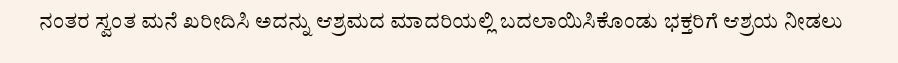ನಂತರ ಸ್ವಂತ ಮನೆ ಖರೀದಿಸಿ ಅದನ್ನು ಆಶ್ರಮದ ಮಾದರಿಯಲ್ಲಿ ಬದಲಾಯಿಸಿಕೊಂಡು ಭಕ್ತರಿಗೆ ಆಶ್ರಯ ನೀಡಲು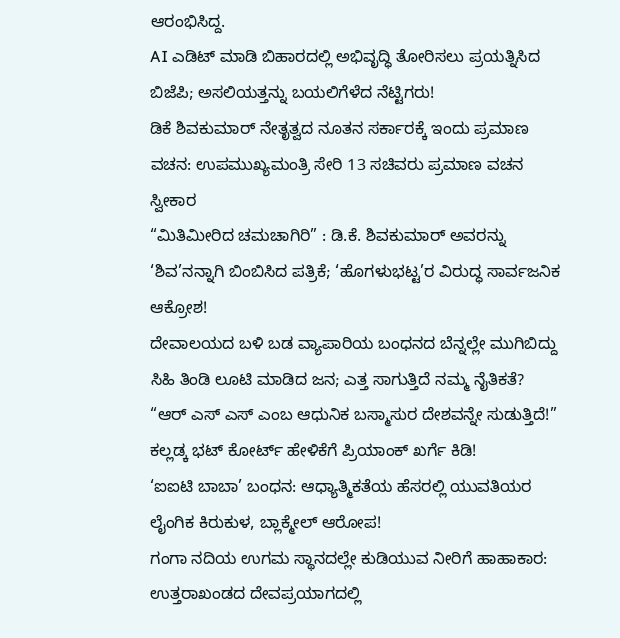ಆರಂಭಿಸಿದ್ದ.
AI ಎಡಿಟ್ ಮಾಡಿ ಬಿಹಾರದಲ್ಲಿ ಅಭಿವೃದ್ಧಿ ತೋರಿಸಲು ಪ್ರಯತ್ನಿಸಿದ ಬಿಜೆಪಿ; ಅಸಲಿಯತ್ತನ್ನು ಬಯಲಿಗೆಳೆದ ನೆಟ್ಟಿಗರು!
ಡಿಕೆ ಶಿವಕುಮಾರ್ ನೇತೃತ್ವದ ನೂತನ ಸರ್ಕಾರಕ್ಕೆ ಇಂದು ಪ್ರಮಾಣ ವಚನ: ಉಪಮುಖ್ಯಮಂತ್ರಿ ಸೇರಿ 13 ಸಚಿವರು ಪ್ರಮಾಣ ವಚನ ಸ್ವೀಕಾರ
“ಮಿತಿಮೀರಿದ ಚಮಚಾಗಿರಿ” : ಡಿ.ಕೆ. ಶಿವಕುಮಾರ್ ಅವರನ್ನು ‘ಶಿವ’ನನ್ನಾಗಿ ಬಿಂಬಿಸಿದ ಪತ್ರಿಕೆ; ‘ಹೊಗಳುಭಟ್ಟ’ರ ವಿರುದ್ಧ ಸಾರ್ವಜನಿಕ ಆಕ್ರೋಶ!
ದೇವಾಲಯದ ಬಳಿ ಬಡ ವ್ಯಾಪಾರಿಯ ಬಂಧನದ ಬೆನ್ನಲ್ಲೇ ಮುಗಿಬಿದ್ದು ಸಿಹಿ ತಿಂಡಿ ಲೂಟಿ ಮಾಡಿದ ಜನ; ಎತ್ತ ಸಾಗುತ್ತಿದೆ ನಮ್ಮ ನೈತಿಕತೆ?
“ಆರ್ ಎಸ್ ಎಸ್ ಎಂಬ ಆಧುನಿಕ ಬಸ್ಮಾಸುರ ದೇಶವನ್ನೇ ಸುಡುತ್ತಿದೆ!” ಕಲ್ಲಡ್ಕ ಭಟ್ ಕೋರ್ಟ್ ಹೇಳಿಕೆಗೆ ಪ್ರಿಯಾಂಕ್ ಖರ್ಗೆ ಕಿಡಿ!
‘ಐಐಟಿ ಬಾಬಾ’ ಬಂಧನ: ಆಧ್ಯಾತ್ಮಿಕತೆಯ ಹೆಸರಲ್ಲಿ ಯುವತಿಯರ ಲೈಂಗಿಕ ಕಿರುಕುಳ, ಬ್ಲಾಕ್ಮೇಲ್ ಆರೋಪ!
ಗಂಗಾ ನದಿಯ ಉಗಮ ಸ್ಥಾನದಲ್ಲೇ ಕುಡಿಯುವ ನೀರಿಗೆ ಹಾಹಾಕಾರ: ಉತ್ತರಾಖಂಡದ ದೇವಪ್ರಯಾಗದಲ್ಲಿ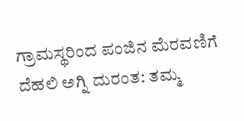ಗ್ರಾಮಸ್ಥರಿಂದ ಪಂಜಿನ ಮೆರವಣಿಗೆ
ದೆಹಲಿ ಅಗ್ನಿ ದುರಂತ: ತಮ್ಮ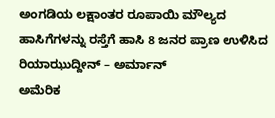ಅಂಗಡಿಯ ಲಕ್ಷಾಂತರ ರೂಪಾಯಿ ಮೌಲ್ಯದ ಹಾಸಿಗೆಗಳನ್ನು ರಸ್ತೆಗೆ ಹಾಸಿ 8 ಜನರ ಪ್ರಾಣ ಉಳಿಸಿದ ರಿಯಾಝುದ್ದೀನ್ – ಅರ್ಮಾನ್
ಅಮೆರಿಕ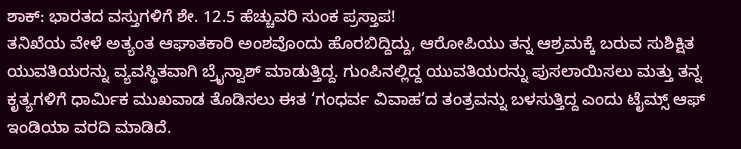ಶಾಕ್: ಭಾರತದ ವಸ್ತುಗಳಿಗೆ ಶೇ. 12.5 ಹೆಚ್ಚುವರಿ ಸುಂಕ ಪ್ರಸ್ತಾಪ!
ತನಿಖೆಯ ವೇಳೆ ಅತ್ಯಂತ ಆಘಾತಕಾರಿ ಅಂಶವೊಂದು ಹೊರಬಿದ್ದಿದ್ದು, ಆರೋಪಿಯು ತನ್ನ ಆಶ್ರಮಕ್ಕೆ ಬರುವ ಸುಶಿಕ್ಷಿತ ಯುವತಿಯರನ್ನು ವ್ಯವಸ್ಥಿತವಾಗಿ ಬ್ರೈನ್ವಾಶ್ ಮಾಡುತ್ತಿದ್ದ. ಗುಂಪಿನಲ್ಲಿದ್ದ ಯುವತಿಯರನ್ನು ಪುಸಲಾಯಿಸಲು ಮತ್ತು ತನ್ನ ಕೃತ್ಯಗಳಿಗೆ ಧಾರ್ಮಿಕ ಮುಖವಾಡ ತೊಡಿಸಲು ಈತ ‘ಗಂಧರ್ವ ವಿವಾಹ’ದ ತಂತ್ರವನ್ನು ಬಳಸುತ್ತಿದ್ದ ಎಂದು ಟೈಮ್ಸ್ ಆಫ್ ಇಂಡಿಯಾ ವರದಿ ಮಾಡಿದೆ.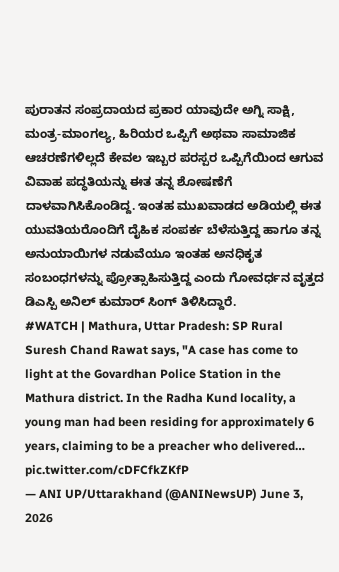ಪುರಾತನ ಸಂಪ್ರದಾಯದ ಪ್ರಕಾರ ಯಾವುದೇ ಅಗ್ನಿ ಸಾಕ್ಷಿ, ಮಂತ್ರ-ಮಾಂಗಲ್ಯ, ಹಿರಿಯರ ಒಪ್ಪಿಗೆ ಅಥವಾ ಸಾಮಾಜಿಕ ಆಚರಣೆಗಳಿಲ್ಲದೆ ಕೇವಲ ಇಬ್ಬರ ಪರಸ್ಪರ ಒಪ್ಪಿಗೆಯಿಂದ ಆಗುವ ವಿವಾಹ ಪದ್ಧತಿಯನ್ನು ಈತ ತನ್ನ ಶೋಷಣೆಗೆ ದಾಳವಾಗಿಸಿಕೊಂಡಿದ್ದ. ಇಂತಹ ಮುಖವಾಡದ ಅಡಿಯಲ್ಲಿ ಈತ ಯುವತಿಯರೊಂದಿಗೆ ದೈಹಿಕ ಸಂಪರ್ಕ ಬೆಳೆಸುತ್ತಿದ್ದ ಹಾಗೂ ತನ್ನ ಅನುಯಾಯಿಗಳ ನಡುವೆಯೂ ಇಂತಹ ಅನಧಿಕೃತ ಸಂಬಂಧಗಳನ್ನು ಪ್ರೋತ್ಸಾಹಿಸುತ್ತಿದ್ದ ಎಂದು ಗೋವರ್ಧನ ವೃತ್ತದ ಡಿಎಸ್ಪಿ ಅನಿಲ್ ಕುಮಾರ್ ಸಿಂಗ್ ತಿಳಿಸಿದ್ದಾರೆ.
#WATCH | Mathura, Uttar Pradesh: SP Rural Suresh Chand Rawat says, "A case has come to light at the Govardhan Police Station in the Mathura district. In the Radha Kund locality, a young man had been residing for approximately 6 years, claiming to be a preacher who delivered… pic.twitter.com/cDFCfkZKfP
— ANI UP/Uttarakhand (@ANINewsUP) June 3, 2026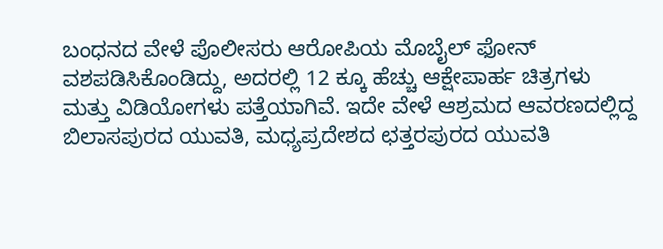ಬಂಧನದ ವೇಳೆ ಪೊಲೀಸರು ಆರೋಪಿಯ ಮೊಬೈಲ್ ಫೋನ್ ವಶಪಡಿಸಿಕೊಂಡಿದ್ದು, ಅದರಲ್ಲಿ 12 ಕ್ಕೂ ಹೆಚ್ಚು ಆಕ್ಷೇಪಾರ್ಹ ಚಿತ್ರಗಳು ಮತ್ತು ವಿಡಿಯೋಗಳು ಪತ್ತೆಯಾಗಿವೆ. ಇದೇ ವೇಳೆ ಆಶ್ರಮದ ಆವರಣದಲ್ಲಿದ್ದ ಬಿಲಾಸಪುರದ ಯುವತಿ, ಮಧ್ಯಪ್ರದೇಶದ ಛತ್ತರಪುರದ ಯುವತಿ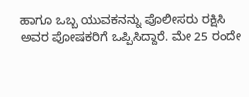ಹಾಗೂ ಒಬ್ಬ ಯುವಕನನ್ನು ಪೊಲೀಸರು ರಕ್ಷಿಸಿ ಅವರ ಪೋಷಕರಿಗೆ ಒಪ್ಪಿಸಿದ್ದಾರೆ. ಮೇ 25 ರಂದೇ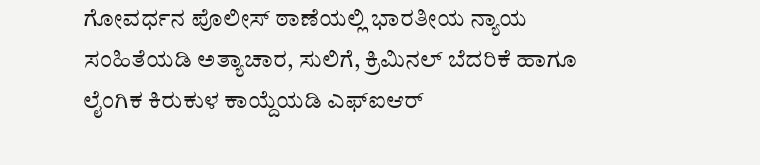ಗೋವರ್ಧನ ಪೊಲೀಸ್ ಠಾಣೆಯಲ್ಲಿ ಭಾರತೀಯ ನ್ಯಾಯ ಸಂಹಿತೆಯಡಿ ಅತ್ಯಾಚಾರ, ಸುಲಿಗೆ, ಕ್ರಿಮಿನಲ್ ಬೆದರಿಕೆ ಹಾಗೂ ಲೈಂಗಿಕ ಕಿರುಕುಳ ಕಾಯ್ದೆಯಡಿ ಎಫ್ಐಆರ್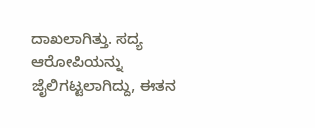ದಾಖಲಾಗಿತ್ತು. ಸದ್ಯ ಆರೋಪಿಯನ್ನು ಜೈಲಿಗಟ್ಟಲಾಗಿದ್ದು, ಈತನ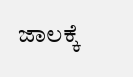ಜಾಲಕ್ಕೆ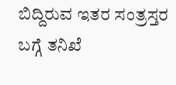ಬಿದ್ದಿರುವ ಇತರ ಸಂತ್ರಸ್ತರ ಬಗ್ಗೆ ತನಿಖೆ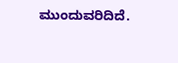ಮುಂದುವರಿದಿದೆ.